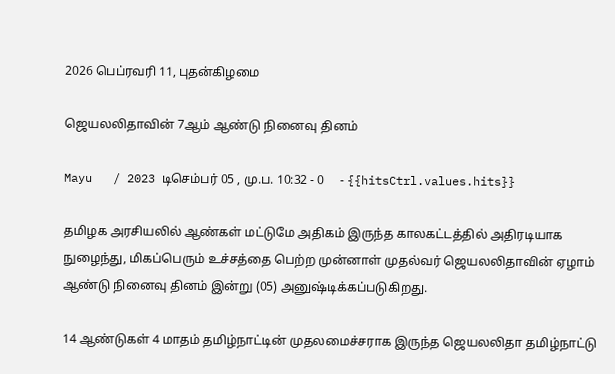2026 பெப்ரவரி 11, புதன்கிழமை

ஜெயலலிதாவின் 7ஆம் ஆண்டு நினைவு தினம்

Mayu   / 2023 டிசெம்பர் 05 , மு.ப. 10:32 - 0     - {{hitsCtrl.values.hits}}

தமிழக அரசியலில் ஆண்கள் மட்டுமே அதிகம் இருந்த காலகட்டத்தில் அதிரடியாக நுழைந்து, மிகப்பெரும் உச்சத்தை பெற்ற முன்னாள் முதல்வர் ஜெயலலிதாவின் ஏழாம் ஆண்டு நினைவு தினம் இன்று (05) அனுஷ்டிக்கப்படுகிறது.

14 ஆண்டுகள் 4 மாதம் தமிழ்நாட்டின் முதலமைச்சராக இருந்த ஜெயலலிதா தமிழ்நாட்டு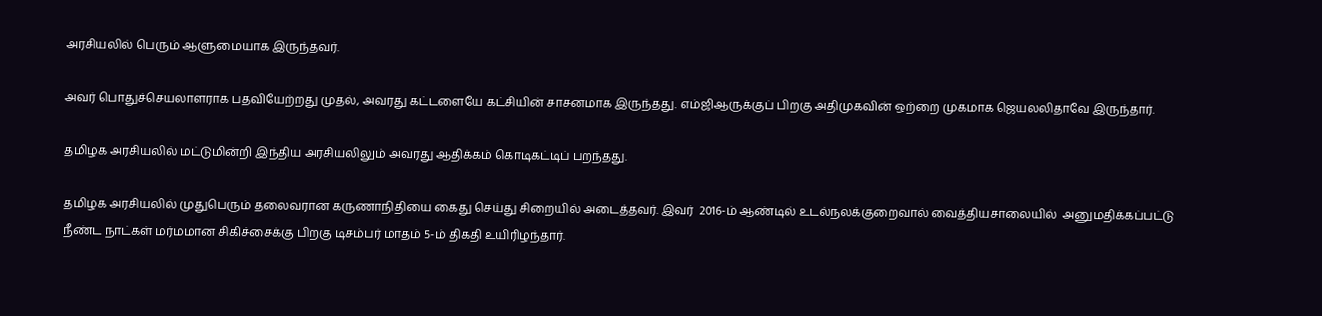அரசியலில் பெரும் ஆளுமையாக இருந்தவர்.

அவர் பொதுச்செயலாளராக பதவியேற்றது முதல், அவரது கட்டளையே கட்சியின் சாசனமாக இருந்தது. எம்ஜிஆருக்குப் பிறகு அதிமுகவின் ஒற்றை முகமாக ஜெயலலிதாவே இருந்தார்.

தமிழக அரசியலில் மட்டுமின்றி இந்திய அரசியலிலும் அவரது ஆதிக்கம் கொடிகட்டிப் பறந்தது.

தமிழக அரசியலில் முதுபெரும் தலைவரான கருணாநிதியை கைது செய்து சிறையில் அடைத்தவர். இவர்  2016-ம் ஆண்டில் உடல்நலக்குறைவால் வைத்தியசாலையில்  அனுமதிக்கப்பட்டு நீண்ட நாட்கள் மர்மமான சிகிச்சைக்கு பிறகு டிசம்பர் மாதம் 5-ம் திகதி உயிரிழந்தார்.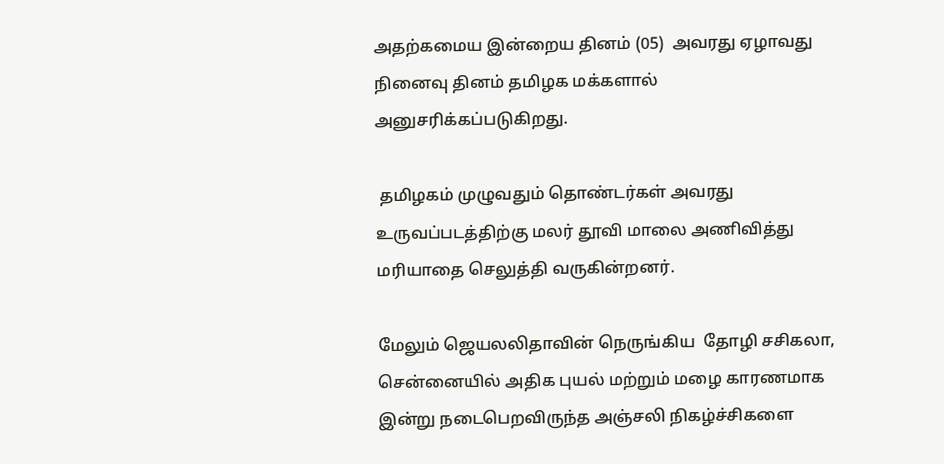அதற்கமைய இன்றைய தினம் (05)  அவரது ஏழாவது நினைவு தினம் தமிழக மக்களால் அனுசரிக்கப்படுகிறது.

 தமிழகம் முழுவதும் தொண்டர்கள் அவரது உருவப்படத்திற்கு மலர் தூவி மாலை அணிவித்து மரியாதை செலுத்தி வருகின்றனர்.

மேலும் ஜெயலலிதாவின் நெருங்கிய  தோழி சசிகலா,  சென்னையில் அதிக புயல் மற்றும் மழை காரணமாக இன்று நடைபெறவிருந்த அஞ்சலி நிகழ்ச்சிகளை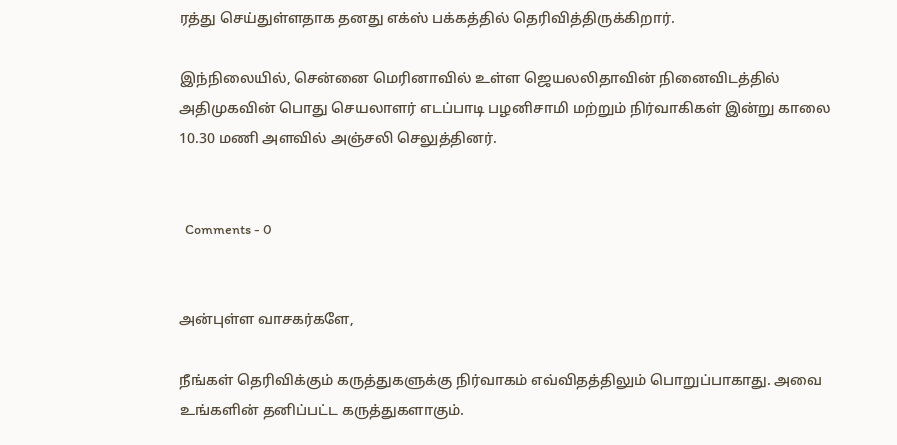ரத்து செய்துள்ளதாக தனது எக்ஸ் பக்கத்தில் தெரிவித்திருக்கிறார்.

இந்நிலையில், சென்னை மெரினாவில் உள்ள ஜெயலலிதாவின் நினைவிடத்தில் அதிமுகவின் பொது செயலாளர் எடப்பாடி பழனிசாமி மற்றும் நிர்வாகிகள் இன்று காலை 10.30 மணி அளவில் அஞ்சலி செலுத்தினர்.


  Comments - 0


அன்புள்ள வாசகர்களே,

நீங்கள் தெரிவிக்கும் கருத்துகளுக்கு நிர்வாகம் எவ்விதத்திலும் பொறுப்பாகாது. அவை உங்களின் தனிப்பட்ட கருத்துகளாகும்.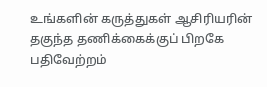உங்களின் கருத்துகள் ஆசிரியரின் தகுந்த தணிக்கைக்குப் பிறகே பதிவேற்றம்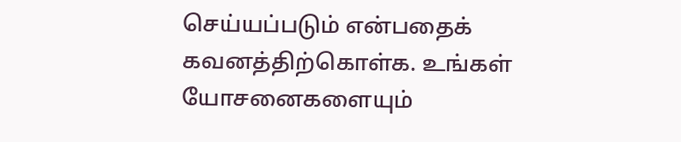செய்யப்படும் என்பதைக் கவனத்திற்கொள்க. உங்கள் யோசனைகளையும்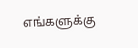எங்களுக்கு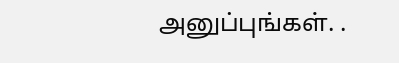அனுப்புங்கள். .